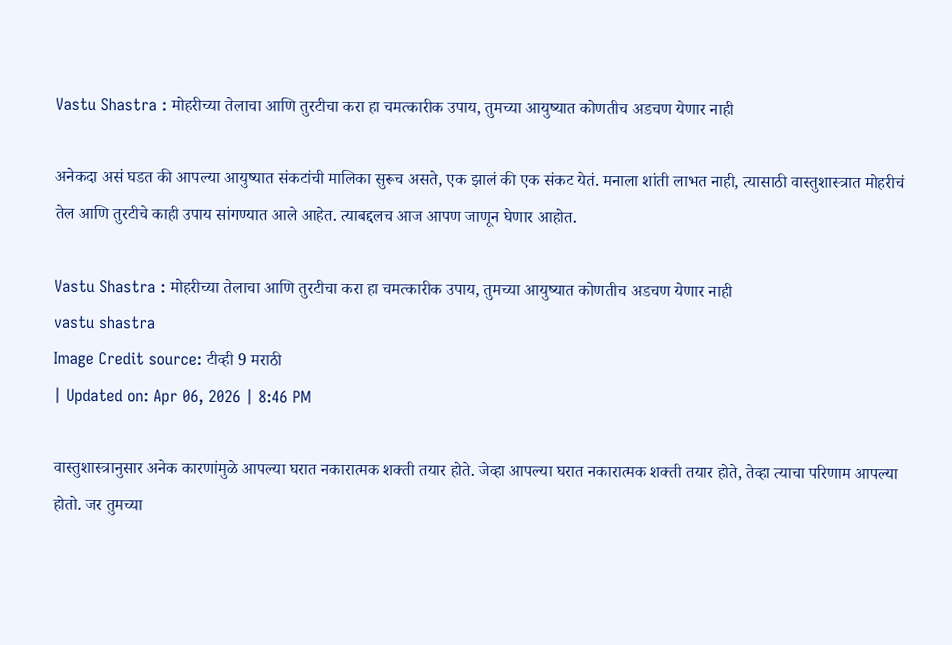Vastu Shastra : मोहरीच्या तेलाचा आणि तुरटीचा करा हा चमत्कारीक उपाय, तुमच्या आयुष्यात कोणतीच अडचण येणार नाही

अनेकदा असं घडत की आपल्या आयुष्यात संकटांची मालिका सुरूच असते, एक झालं की एक संकट येतं. मनाला शांती लाभत नाही, त्यासाठी वास्तुशास्त्रात मोहरीचं तेल आणि तुरटीचे काही उपाय सांगण्यात आले आहेत. त्याबद्दलच आज आपण जाणून घेणार आहोत.

Vastu Shastra : मोहरीच्या तेलाचा आणि तुरटीचा करा हा चमत्कारीक उपाय, तुमच्या आयुष्यात कोणतीच अडचण येणार नाही
vastu shastra
Image Credit source: टीव्ही 9 मराठी
| Updated on: Apr 06, 2026 | 8:46 PM

वास्तुशास्त्रानुसार अनेक कारणांमुळे आपल्या घरात नकारात्मक शक्ती तयार होते. जेव्हा आपल्या घरात नकारात्मक शक्ती तयार होते, तेव्हा त्याचा परिणाम आपल्या होतो. जर तुमच्या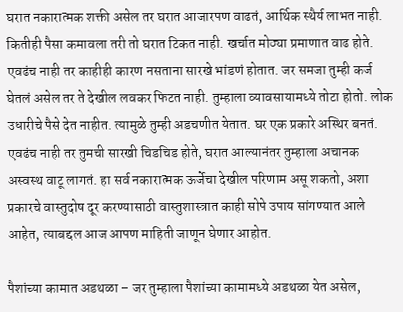घरात नकारात्मक शक्ती असेल तर घरात आजारपण वाढतं, आर्थिक स्थैर्य लाभत नाही. कितीही पैसा कमावला तरी तो घरात टिकत नाही. खर्चात मोठ्या प्रमाणात वाढ होते. एवढंच नाही तर काहीही कारण नसताना सारखे भांडणं होतात. जर समजा तुम्ही कर्ज घेतलं असेल तर ते देखील लवकर फिटत नाही. तुम्हाला व्यावसायामध्ये तोटा होतो. लोक उधारीचे पैसे देत नाहीत. त्यामुळे तुम्ही अडचणीत येतात. घर एक प्रकारे अस्थिर बनतं. एवढंच नाही तर तुमची सारखी चिडचिड होते, घरात आल्यानंतर तुम्हाला अचानक अस्वस्थ वाटू लागतं. हा सर्व नकारात्मक ऊर्जेचा देखील परिणाम असू शकतो, अशा प्रकारचे वास्तुदोष दूर करण्यासाठी वास्तुशास्त्रात काही सोपे उपाय सांगण्यात आले आहेत, त्याबद्दल आज आपण माहिती जाणून घेणार आहोत.

पैशांच्या कामात अडथळा – जर तुम्हाला पैशांच्या कामामध्ये अडथळा येत असेल,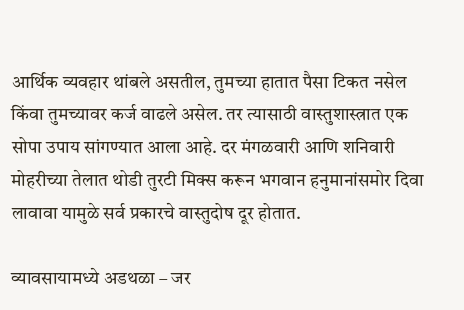आर्थिक व्यवहार थांबले असतील, तुमच्या हातात पैसा टिकत नसेल किंवा तुमच्यावर कर्ज वाढले असेल. तर त्यासाठी वास्तुशास्त्रात एक सोपा उपाय सांगण्यात आला आहे. दर मंगळवारी आणि शनिवारी मोहरीच्या तेलात थोडी तुरटी मिक्स करून भगवान हनुमानांसमोर दिवा लावावा यामुळे सर्व प्रकारचे वास्तुदोष दूर होतात.

व्यावसायामध्ये अडथळा – जर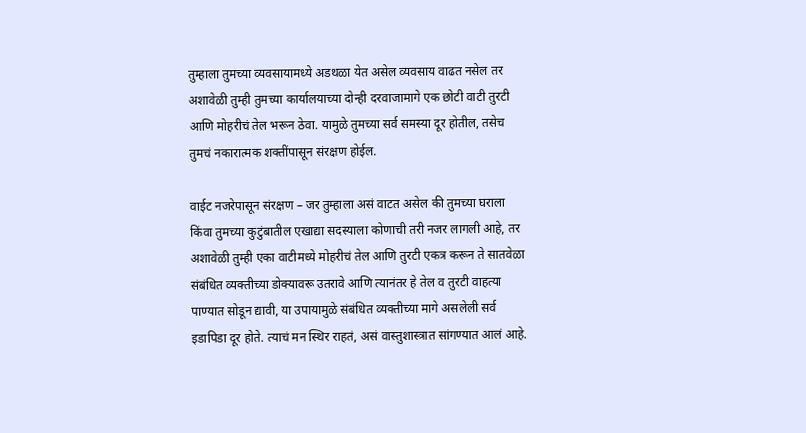तुम्हाला तुमच्या व्यवसायामध्ये अडथळा येत असेल व्यवसाय वाढत नसेल तर अशावेळी तुम्ही तुमच्या कार्यालयाच्या दोन्ही दरवाजामागे एक छोटी वाटी तुरटी आणि मोहरीचं तेल भरून ठेवा. यामुळे तुमच्या सर्व समस्या दूर होतील, तसेच तुमचं नकारात्मक शक्तींपासून संरक्षण होईल.

वाईट नजरेपासून संरक्षण – जर तुम्हाला असं वाटत असेल की तुमच्या घराला किंवा तुमच्या कुटुंबातील एखाद्या सदस्याला कोणाची तरी नजर लागली आहे, तर अशावेळी तुम्ही एका वाटीमध्ये मोहरीचं तेल आणि तुरटी एकत्र करून ते सातवेळा संबंधित व्यक्तीच्या डोक्यावरू उतरावे आणि त्यानंतर हे तेल व तुरटी वाहत्या पाण्यात सोडून द्यावी, या उपायामुळे संबंधित व्यक्तीच्या मागे असलेली सर्व इडापिडा दूर होते. त्याचं मन स्थिर राहतं, असं वास्तुशास्त्रात सांगण्यात आलं आहे.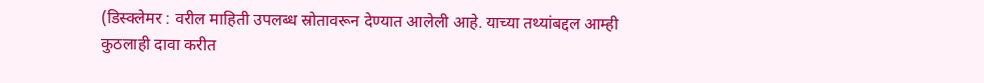(डिस्क्लेमर : वरील माहिती उपलब्ध स्रोतावरून देण्यात आलेली आहे. याच्या तथ्यांबद्दल आम्ही कुठलाही दावा करीत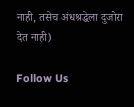नाही, तसेच अंधश्रद्धेला दुजोरा देत नाही)

Follow Us